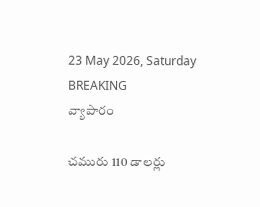23 May 2026, Saturday
BREAKING
వ్యాపారం

చమురు 110 డాలర్లు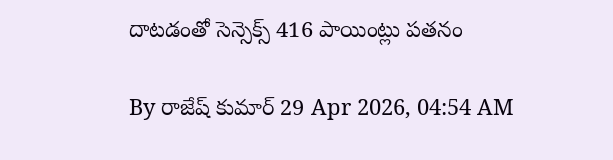దాటడంతో సెన్సెక్స్‌ 416 పాయింట్లు పతనం

By రాజేష్ కుమార్ 29 Apr 2026, 04:54 AM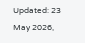Updated: 23 May 2026,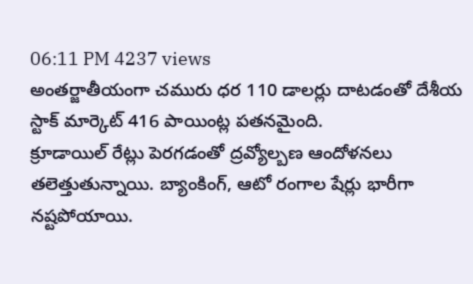06:11 PM 4237 views
అంతర్జాతీయంగా చమురు ధర 110 డాలర్లు దాటడంతో దేశీయ స్టాక్ మార్కెట్ 416 పాయింట్ల పతనమైంది.
క్రూడాయిల్ రేట్లు పెరగడంతో ద్రవ్యోల్బణ ఆందోళనలు తలెత్తుతున్నాయి. బ్యాంకింగ్, ఆటో రంగాల షేర్లు భారీగా నష్టపోయాయి.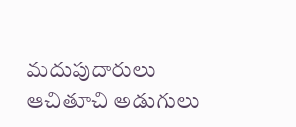మదుపుదారులు ఆచితూచి అడుగులు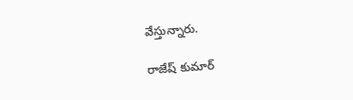వేస్తున్నారు.

రాజేష్ కుమార్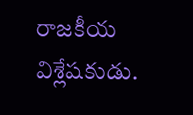రాజకీయ విశ్లేషకుడు.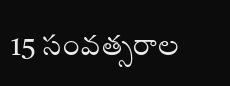15 సంవత్సరాల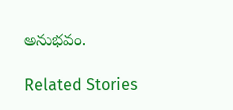అనుభవం.

Related Stories